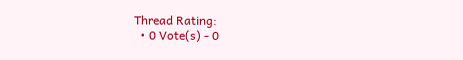Thread Rating:
  • 0 Vote(s) - 0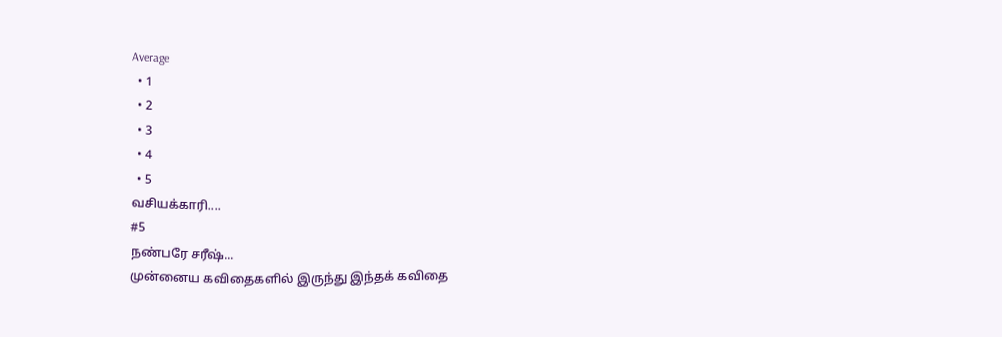Average
  • 1
  • 2
  • 3
  • 4
  • 5
வசியக்காரி....
#5
நண்பரே சரீஷ்...
முன்னைய கவிதைகளில் இருந்து இந்தக் கவிதை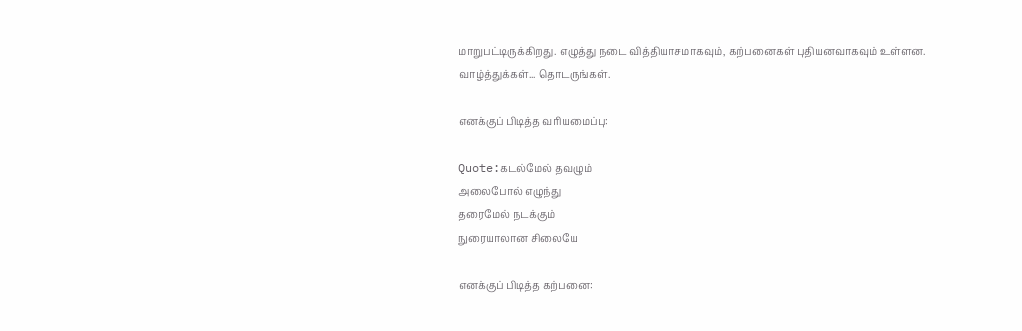மாறுபட்டிருக்கிறது. எழுத்து நடை வித்தியாசமாகவும், கற்பனைகள் புதியனவாகவும் உள்ளன. வாழ்த்துக்கள்... தொடருங்கள்.

எனக்குப் பிடித்த வரியமைப்பு:

Quote:கடல்மேல் தவழும்
அலைபோல் எழுந்து
தரைமேல் நடக்கும்
நுரையாலான சிலையே

எனக்குப் பிடித்த கற்பனை: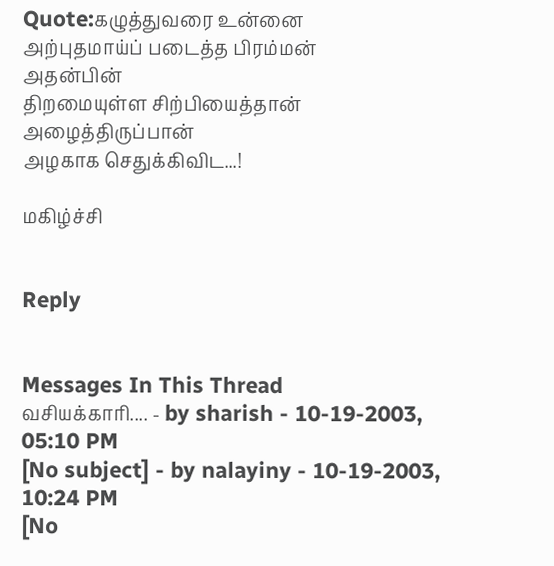Quote:கழுத்துவரை உன்னை
அற்புதமாய்ப் படைத்த பிரம்மன்
அதன்பின்
திறமையுள்ள சிற்பியைத்தான்
அழைத்திருப்பான்
அழகாக செதுக்கிவிட...!

மகிழ்ச்சி


Reply


Messages In This Thread
வசியக்காரி.... - by sharish - 10-19-2003, 05:10 PM
[No subject] - by nalayiny - 10-19-2003, 10:24 PM
[No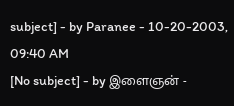subject] - by Paranee - 10-20-2003, 09:40 AM
[No subject] - by இளைஞன் -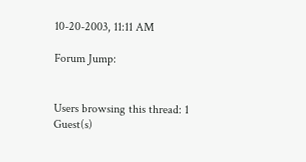10-20-2003, 11:11 AM

Forum Jump:


Users browsing this thread: 1 Guest(s)